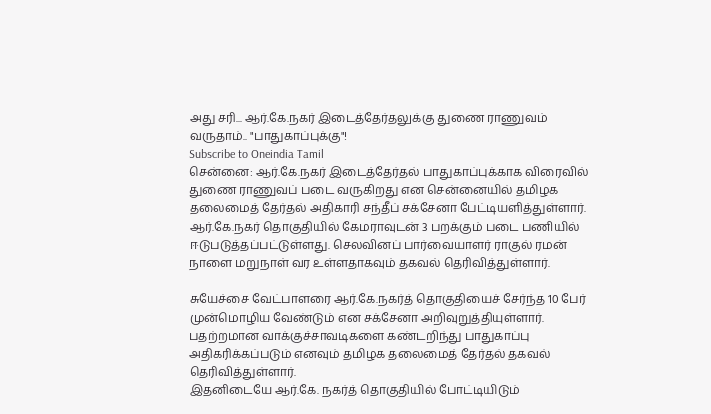அது சரி... ஆர்.கே.நகர் இடைத்தேர்தலுக்கு துணை ராணுவம் வருதாம்.. "பாதுகாப்புக்கு"!
Subscribe to Oneindia Tamil
சென்னை: ஆர்.கே.நகர் இடைத்தேர்தல் பாதுகாப்புக்காக விரைவில் துணை ராணுவப் படை வருகிறது என சென்னையில் தமிழக தலைமைத் தேர்தல் அதிகாரி சந்தீப் சக்சேனா பேட்டியளித்துள்ளார்.
ஆர்.கே.நகர் தொகுதியில் கேமராவுடன் 3 பறக்கும் படை பணியில் ஈடுபடுத்தப்பட்டுள்ளது. செலவினப் பார்வையாளர் ராகுல் ரமன் நாளை மறுநாள் வர உள்ளதாகவும் தகவல் தெரிவித்துள்ளார்.

சுயேச்சை வேட்பாளரை ஆர்.கே.நகர்த் தொகுதியைச் சேர்ந்த 10 பேர் முன்மொழிய வேண்டும் என சக்சேனா அறிவுறுத்தியுள்ளார்.
பதற்றமான வாக்குச்சாவடிகளை கண்டறிந்து பாதுகாப்பு அதிகரிக்கப்படும் எனவும் தமிழக தலைமைத் தேர்தல் தகவல் தெரிவித்துள்ளார்.
இதனிடையே ஆர்.கே. நகர்த் தொகுதியில் போட்டியிடும்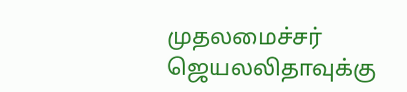முதலமைச்சர் ஜெயலலிதாவுக்கு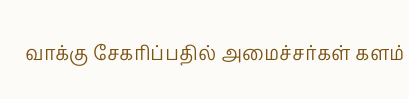வாக்கு சேகரிப்பதில் அமைச்சர்கள் களம்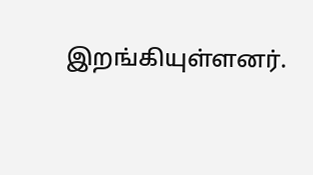இறங்கியுள்ளனர்.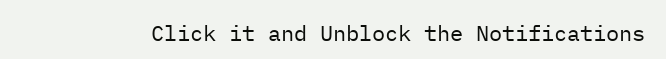Click it and Unblock the Notifications